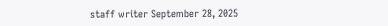staff writer September 28, 2025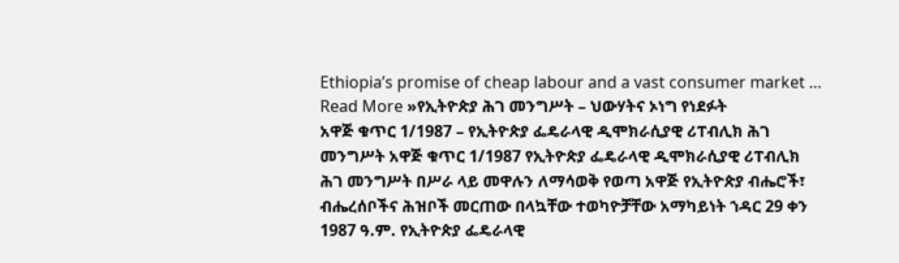Ethiopia’s promise of cheap labour and a vast consumer market …
Read More »የኢትዮጵያ ሕገ መንግሥት – ህውሃትና ኦነግ የነደፉት
አዋጅ ቁጥር 1/1987 – የኢትዮጵያ ፌዴራላዊ ዲሞክራሲያዊ ሪፐብሊክ ሕገ መንግሥት አዋጅ ቁጥር 1/1987 የኢትዮጵያ ፌዴራላዊ ዲሞክራሲያዊ ሪፐብሊክ ሕገ መንግሥት በሥራ ላይ መዋሉን ለማሳወቅ የወጣ አዋጅ የኢትዮጵያ ብሔሮች፣ ብሔረሰቦችና ሕዝቦች መርጠው በላኳቸው ተወካዮቻቸው አማካይነት ኀዳር 29 ቀን 1987 ዓ.ም. የኢትዮጵያ ፌዴራላዊ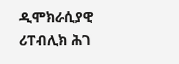ዲሞክራሲያዊ ሪፐብሊክ ሕገ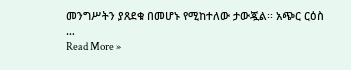መንግሥትን ያጸደቁ በመሆኑ የሚከተለው ታውጇል፡፡ አጭር ርዕስ …
Read More »